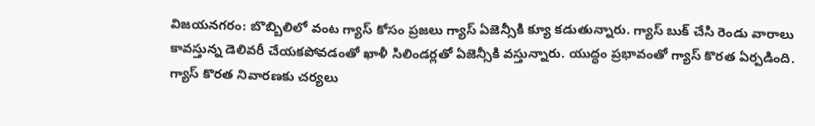విజయనగరం: బొబ్బిలిలో వంట గ్యాస్ కోసం ప్రజలు గ్యాస్ ఏజెన్సీకి క్యూ కడుతున్నారు. గ్యాస్ బుక్ చేసి రెండు వారాలు కావస్తున్న డెలివరీ చేయకపోవడంతో ఖాళీ సిలిండర్లతో ఏజెన్సీకి వస్తున్నారు. యుద్ధం ప్రభావంతో గ్యాస్ కొరత ఏర్పడింది. గ్యాస్ కొరత నివారణకు చర్యలు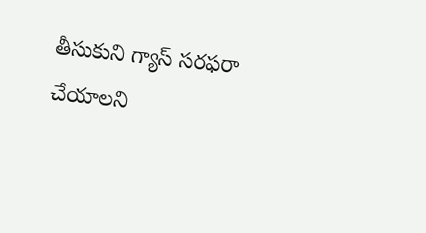తీసుకుని గ్యాస్ సరఫరా చేయాలని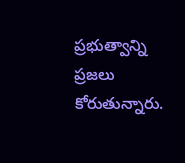ప్రభుత్వాన్ని ప్రజలు కోరుతున్నారు.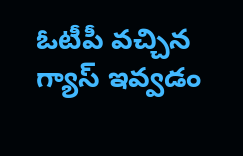ఓటీపీ వచ్చిన గ్యాస్ ఇవ్వడం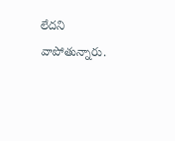లేదని వాపోతున్నారు.